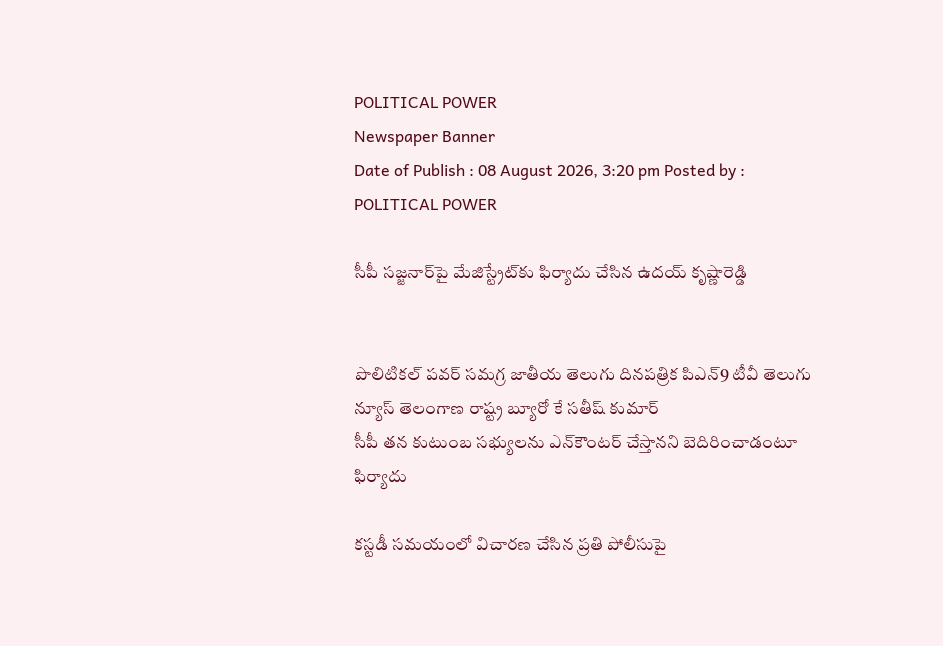POLITICAL POWER
Newspaper Banner
Date of Publish : 08 August 2026, 3:20 pm Posted by : POLITICAL POWER

సీపీ సజ్జనార్‌పై మేజిస్ట్రేట్‌కు ఫిర్యాదు చేసిన ఉదయ్ కృష్ణారెడ్డి


పొలిటికల్ పవర్ సమగ్ర జాతీయ తెలుగు దినపత్రిక పిఎన్9 టీవీ తెలుగు న్యూస్ తెలంగాణ రాష్ట్ర బ్యూరో కే సతీష్ కుమార్
సీపీ తన కుటుంబ సభ్యులను ఎన్‌కౌంటర్ చేస్తానని బెదిరించాడంటూ ఫిర్యాదు

కస్టడీ సమయంలో విచారణ చేసిన ప్రతి పోలీసుపై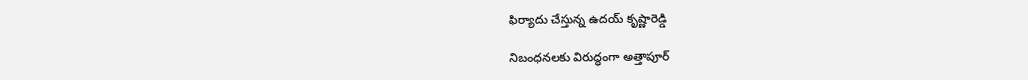ఫిర్యాదు చేస్తున్న ఉదయ్ కృష్ణారెడ్డి

నిబంధనలకు విరుద్ధంగా అత్తాపూర్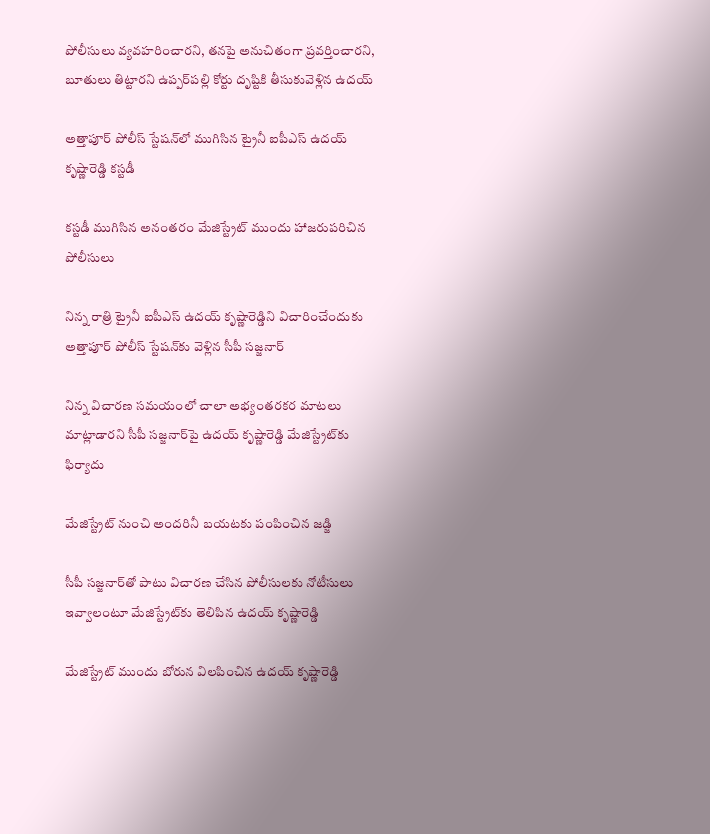పోలీసులు వ్యవహరించారని, తనపై అనుచితంగా ప్రవర్తించారని, బూతులు తిట్టారని ఉప్పర్‌పల్లి కోర్టు దృష్టికి తీసుకువెళ్లిన ఉదయ్

అత్తాపూర్ పోలీస్ స్టేషన్‌లో ముగిసిన ట్రైనీ ఐపీఎస్ ఉదయ్ కృష్ణారెడ్డి కస్టడీ

కస్టడీ ముగిసిన అనంతరం మేజిస్ట్రేట్ ముందు హాజరుపరిచిన పోలీసులు

నిన్న రాత్రి ట్రైనీ ఐపీఎస్ ఉదయ్ కృష్ణారెడ్డిని విచారించేందుకు అత్తాపూర్ పోలీస్ స్టేషన్‌కు వెళ్లిన సీపీ సజ్జనార్

నిన్న విచారణ సమయంలో చాలా అభ్యంతరకర మాటలు మాట్లాడారని సీపీ సజ్జనార్‌పై ఉదయ్ కృష్ణారెడ్డి మేజిస్ట్రేట్‌కు ఫిర్యాదు

మేజిస్ట్రేట్‌ నుంచి అందరినీ బయటకు పంపించిన జడ్జి

సీపీ సజ్జనార్‌తో పాటు విచారణ చేసిన పోలీసులకు నోటీసులు ఇవ్వాలంటూ మేజిస్ట్రేట్‌కు తెలిపిన ఉదయ్ కృష్ణారెడ్డి

మేజిస్ట్రేట్‌ ముందు బోరున విలపించిన ఉదయ్ కృష్ణారెడ్డి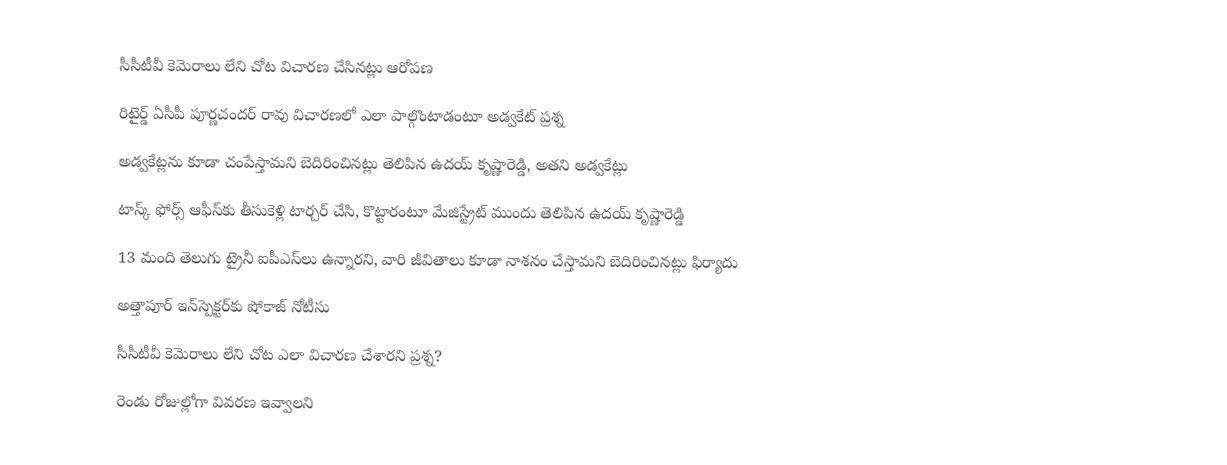సీసీటీవీ కెమెరాలు లేని చోట విచారణ చేసినట్లు ఆరోపణ

రిటైర్డ్ ఏసీపీ పూర్ణచందర్ రావు విచారణలో ఎలా పాల్గొంటాడంటూ అడ్వకేట్ ప్రశ్న

అడ్వకేట్లను కూడా చంపేస్తామని బెదిరించినట్లు తెలిపిన ఉదయ్ కృష్ణారెడ్డి, అతని అడ్వకేట్లు

టాస్క్ ఫోర్స్ ఆఫీస్‌కు తీసుకెళ్లి టార్చర్ చేసి, కొట్టారంటూ మేజిస్ట్రేట్‌ ముందు తెలిపిన ఉదయ్ కృష్ణారెడ్డి

13 మంది తెలుగు ట్రైనీ ఐపీఎస్‌లు ఉన్నారని, వారి జీవితాలు కూడా నాశనం చేస్తామని బెదిరించినట్లు ఫిర్యాదు

అత్తాపూర్ ఇన్‌స్పెక్టర్‌కు షోకాజ్ నోటీసు

సీసీటీవీ కెమెరాలు లేని చోట ఎలా విచారణ చేశారని ప్రశ్న?

రెండు రోజుల్లోగా వివరణ ఇవ్వాలని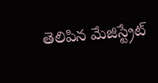తెలిపిన మేజిస్ట్రేట్‌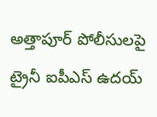అత్తాపూర్ పోలీసులపై ట్రైనీ ఐపీఎస్ ఉదయ్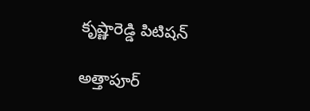కృష్ణారెడ్డి పిటిషన్

అత్తాపూర్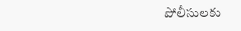పోలీసులకు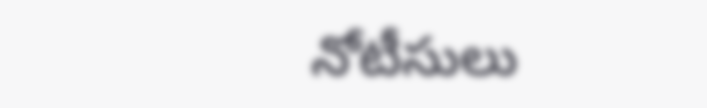నోటీసులు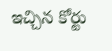ఇచ్చిన కోర్టు